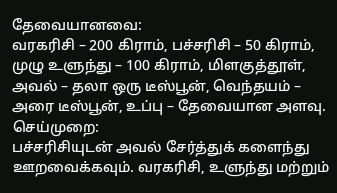தேவையானவை:
வரகரிசி – 200 கிராம், பச்சரிசி – 50 கிராம், முழு உளுந்து – 100 கிராம், மிளகுத்தூள், அவல் – தலா ஒரு டீஸ்பூன், வெந்தயம் – அரை டீஸ்பூன், உப்பு – தேவையான அளவு.
செய்முறை:
பச்சரிசியுடன் அவல் சேர்த்துக் களைந்து ஊறவைக்கவும். வரகரிசி, உளுந்து மற்றும்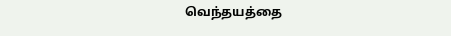வெந்தயத்தை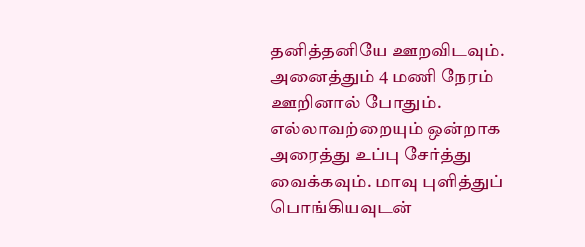தனித்தனியே ஊறவிடவும். அனைத்தும் 4 மணி நேரம் ஊறினால் போதும். எல்லாவற்றையும் ஒன்றாக அரைத்து உப்பு சேர்த்து வைக்கவும். மாவு புளித்துப் பொங்கியவுடன்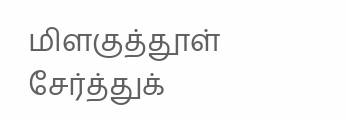மிளகுத்தூள் சேர்த்துக்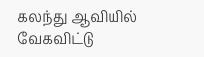கலந்து ஆவியில் வேகவிட்டு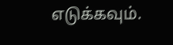எடுக்கவும்.